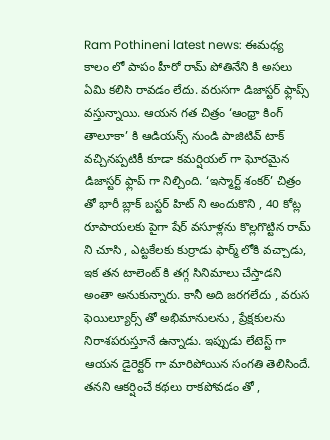Ram Pothineni latest news: ఈమధ్య కాలం లో పాపం హీరో రామ్ పోతినేని కి అసలు ఏమి కలిసి రావడం లేదు. వరుసగా డిజాస్టర్ ఫ్లాప్స్ వస్తున్నాయి. ఆయన గత చిత్రం ‘ఆంధ్రా కింగ్ తాలూకా’ కి ఆడియన్స్ నుండి పాజిటివ్ టాక్ వచ్చినప్పటికీ కూడా కమర్షియల్ గా ఘోరమైన డిజాస్టర్ ఫ్లాప్ గా నిల్చింది. ‘ఇస్మార్ట్ శంకర్’ చిత్రం తో భారీ బ్లాక్ బస్టర్ హిట్ ని అందుకొని , 40 కోట్ల రూపాయలకు పైగా షేర్ వసూళ్లను కొల్లగొట్టిన రామ్ ని చూసి , ఎట్టకేలకు కుర్రాడు ఫార్మ్ లోకి వచ్చాడు, ఇక తన టాలెంట్ కి తగ్గ సినిమాలు చేస్తాడని అంతా అనుకున్నారు. కానీ అది జరగలేదు , వరుస ఫెయిల్యూర్స్ తో అభిమానులను , ప్రేక్షకులను నిరాశపరుస్తూనే ఉన్నాడు. ఇప్పుడు లేటెస్ట్ గా ఆయన డైరెక్టర్ గా మారిపోయిన సంగతి తెలిసిందే.
తనని ఆకర్షించే కథలు రాకపోవడం తో ,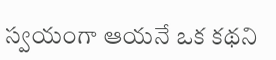స్వయంగా ఆయనే ఒక కథని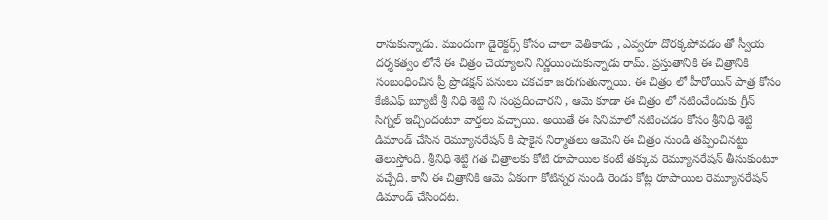రాసుకున్నాడు. ముందుగా డైరెక్టర్స్ కోసం చాలా వెతికాడు , ఎవ్వరూ దొరక్కపోవడం తో స్వీయ దర్శకత్వం లోనే ఈ చిత్రం చెయ్యాలని నిర్ణయించుకున్నాడు రామ్. ప్రస్తుతానికి ఈ చిత్రానికి సంబంధించిన ప్రీ ప్రొడక్షన్ పనులు చకచకా జరుగుతున్నాయి. ఈ చిత్రం లో హీరోయిన్ పాత్ర కోసం కేజీఎఫ్ బ్యూటీ శ్రీ నిధి శెట్టి ని సంప్రదించారని , ఆమె కూడా ఈ చిత్రం లో నటించేందుకు గ్రీన్ సిగ్నల్ ఇచ్చిందంటూ వార్తలు వచ్చాయి. అయితే ఈ సినిమాలో నటించడం కోసం శ్రీనిధి శెట్టి డిమాండ్ చేసిన రెమ్యూనరేషన్ కి షాకైన నిర్మాతలు ఆమెని ఈ చిత్రం నుండి తప్పించినట్టు తెలుస్తోంది. శ్రీనిధి శెట్టి గత చిత్రాలకు కోటి రూపాయిల కంటే తక్కువ రెమ్యూనరేషన్ తీసుకుంటూ వచ్చేది. కానీ ఈ చిత్రానికి ఆమె ఏకంగా కోటిన్నర నుండి రెండు కోట్ల రూపాయిల రెమ్యూనరేషన్ డిమాండ్ చేసిందట.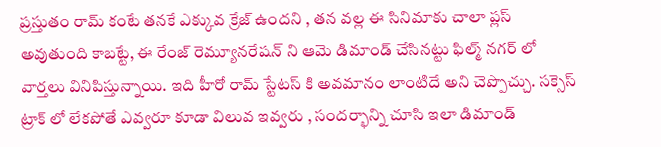ప్రస్తుతం రామ్ కంటే తనకే ఎక్కువ క్రేజ్ ఉందని , తన వల్ల ఈ సినిమాకు చాలా ప్లస్ అవుతుంది కాబట్టే, ఈ రేంజ్ రెమ్యూనరేషన్ ని ఆమె డిమాండ్ చేసినట్టు ఫిల్మ్ నగర్ లో వార్తలు వినిపిస్తున్నాయి. ఇది హీరో రామ్ స్టేటస్ కి అవమానం లాంటిదే అని చెప్పొచ్చు. సక్సెస్ ట్రాక్ లో లేకపోతే ఎవ్వరూ కూడా విలువ ఇవ్వరు , సందర్భాన్ని చూసి ఇలా డిమాండ్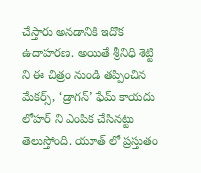చేస్తారు అనడానికి ఇదొక ఉదాహరణ. అయితే శ్రీనిధి శెట్టి ని ఈ చిత్రం నుండి తప్పించిన మేకర్స్, ‘డ్రాగన్’ ఫేమ్ కాయదు లోహర్ ని ఎంపిక చేసినట్టు తెలుస్తోంది. యూత్ లో ప్రస్తుతం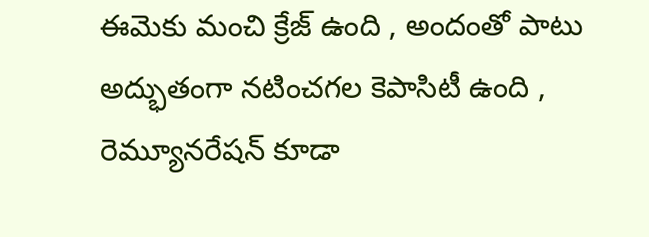ఈమెకు మంచి క్రేజ్ ఉంది , అందంతో పాటు అద్భుతంగా నటించగల కెపాసిటీ ఉంది , రెమ్యూనరేషన్ కూడా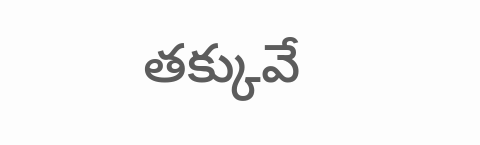తక్కువే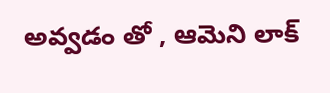అవ్వడం తో , ఆమెని లాక్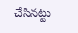చేసినట్టు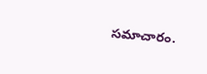సమాచారం.